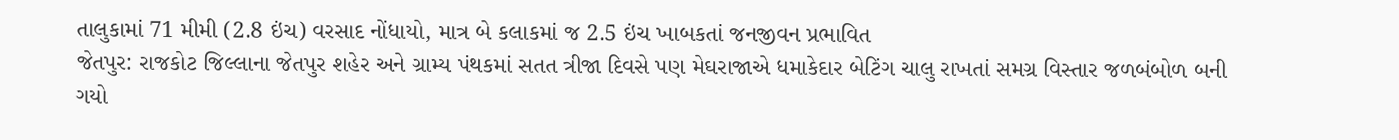તાલુકામાં 71 મીમી (2.8 ઇંચ) વરસાદ નોંધાયો, માત્ર બે કલાકમાં જ 2.5 ઇંચ ખાબકતાં જનજીવન પ્રભાવિત
જેતપુર: રાજકોટ જિલ્લાના જેતપુર શહેર અને ગ્રામ્ય પંથકમાં સતત ત્રીજા દિવસે પણ મેઘરાજાએ ધમાકેદાર બેટિંગ ચાલુ રાખતાં સમગ્ર વિસ્તાર જળબંબોળ બની ગયો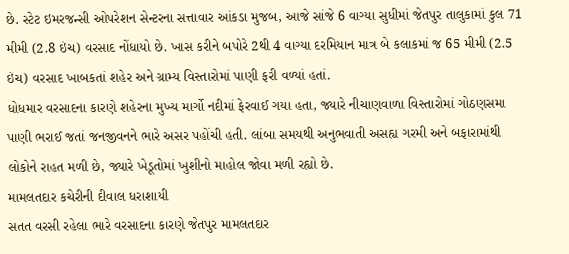છે. સ્ટેટ ઇમરજન્સી ઓપરેશન સેન્ટરના સત્તાવાર આંકડા મુજબ, આજે સાંજે 6 વાગ્યા સુધીમાં જેતપુર તાલુકામાં કુલ 71 મીમી (2.8 ઇંચ) વરસાદ નોંધાયો છે. ખાસ કરીને બપોરે 2થી 4 વાગ્યા દરમિયાન માત્ર બે કલાકમાં જ 65 મીમી (2.5 ઇંચ) વરસાદ ખાબકતાં શહેર અને ગ્રામ્ય વિસ્તારોમાં પાણી ફરી વળ્યાં હતાં.
ધોધમાર વરસાદના કારણે શહેરના મુખ્ય માર્ગો નદીમાં ફેરવાઈ ગયા હતા, જ્યારે નીચાણવાળા વિસ્તારોમાં ગોઠણસમા પાણી ભરાઈ જતાં જનજીવનને ભારે અસર પહોંચી હતી. લાંબા સમયથી અનુભવાતી અસહ્ય ગરમી અને બફારામાંથી લોકોને રાહત મળી છે, જ્યારે ખેડૂતોમાં ખુશીનો માહોલ જોવા મળી રહ્યો છે.
મામલતદાર કચેરીની દીવાલ ધરાશાયી
સતત વરસી રહેલા ભારે વરસાદના કારણે જેતપુર મામલતદાર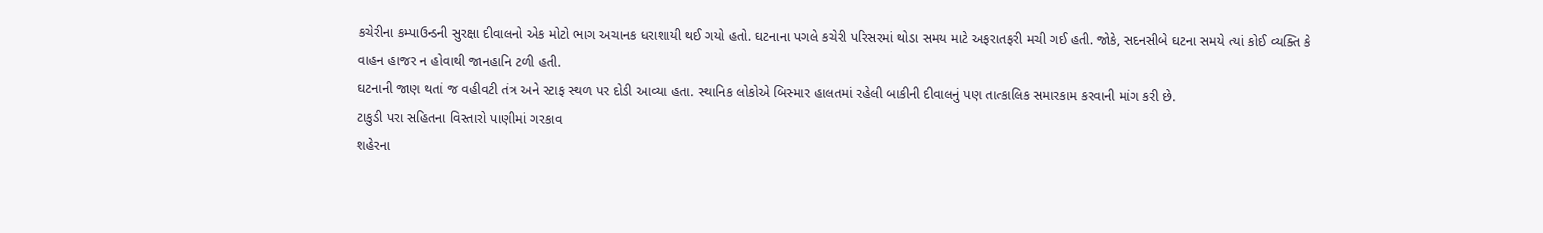કચેરીના કમ્પાઉન્ડની સુરક્ષા દીવાલનો એક મોટો ભાગ અચાનક ધરાશાયી થઈ ગયો હતો. ઘટનાના પગલે કચેરી પરિસરમાં થોડા સમય માટે અફરાતફરી મચી ગઈ હતી. જોકે, સદનસીબે ઘટના સમયે ત્યાં કોઈ વ્યક્તિ કે વાહન હાજર ન હોવાથી જાનહાનિ ટળી હતી.
ઘટનાની જાણ થતાં જ વહીવટી તંત્ર અને સ્ટાફ સ્થળ પર દોડી આવ્યા હતા. સ્થાનિક લોકોએ બિસ્માર હાલતમાં રહેલી બાકીની દીવાલનું પણ તાત્કાલિક સમારકામ કરવાની માંગ કરી છે.
ટાકુડી પરા સહિતના વિસ્તારો પાણીમાં ગરકાવ
શહેરના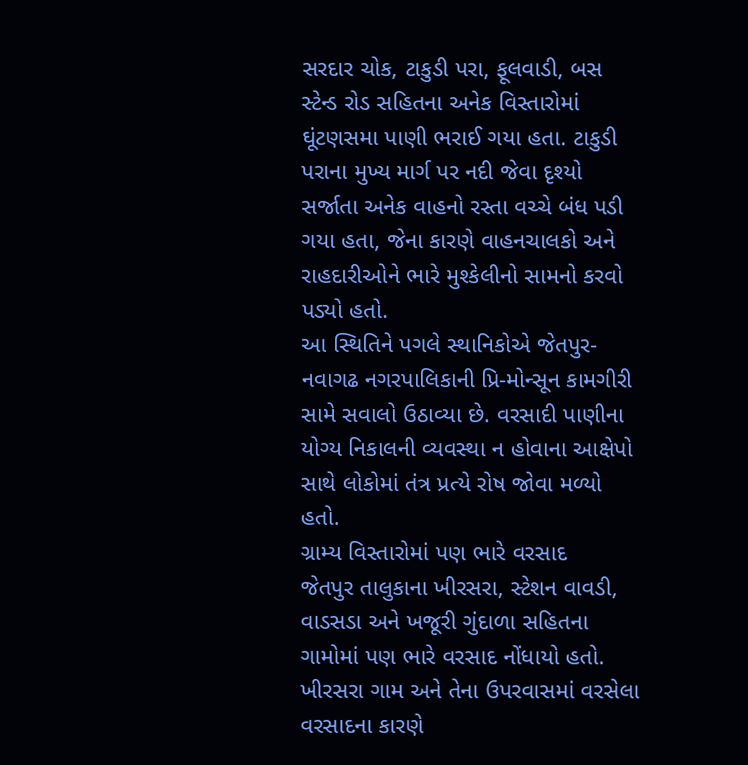સરદાર ચોક, ટાકુડી પરા, ફૂલવાડી, બસ સ્ટેન્ડ રોડ સહિતના અનેક વિસ્તારોમાં ઘૂંટણસમા પાણી ભરાઈ ગયા હતા. ટાકુડી પરાના મુખ્ય માર્ગ પર નદી જેવા દૃશ્યો સર્જાતા અનેક વાહનો રસ્તા વચ્ચે બંધ પડી ગયા હતા, જેના કારણે વાહનચાલકો અને રાહદારીઓને ભારે મુશ્કેલીનો સામનો કરવો પડ્યો હતો.
આ સ્થિતિને પગલે સ્થાનિકોએ જેતપુર-નવાગઢ નગરપાલિકાની પ્રિ-મોન્સૂન કામગીરી સામે સવાલો ઉઠાવ્યા છે. વરસાદી પાણીના યોગ્ય નિકાલની વ્યવસ્થા ન હોવાના આક્ષેપો સાથે લોકોમાં તંત્ર પ્રત્યે રોષ જોવા મળ્યો હતો.
ગ્રામ્ય વિસ્તારોમાં પણ ભારે વરસાદ
જેતપુર તાલુકાના ખીરસરા, સ્ટેશન વાવડી, વાડસડા અને ખજૂરી ગુંદાળા સહિતના ગામોમાં પણ ભારે વરસાદ નોંધાયો હતો. ખીરસરા ગામ અને તેના ઉપરવાસમાં વરસેલા વરસાદના કારણે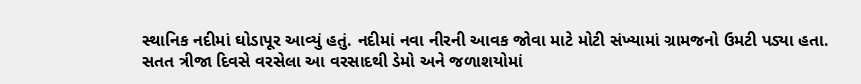સ્થાનિક નદીમાં ઘોડાપૂર આવ્યું હતું. નદીમાં નવા નીરની આવક જોવા માટે મોટી સંખ્યામાં ગ્રામજનો ઉમટી પડ્યા હતા.
સતત ત્રીજા દિવસે વરસેલા આ વરસાદથી ડેમો અને જળાશયોમાં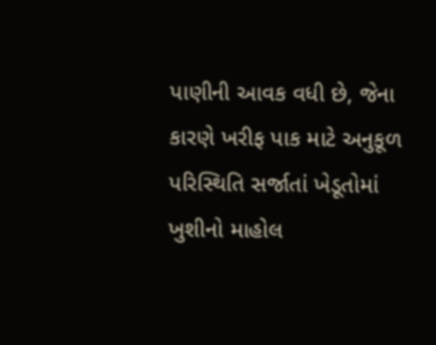પાણીની આવક વધી છે, જેના કારણે ખરીફ પાક માટે અનુકૂળ પરિસ્થિતિ સર્જાતાં ખેડૂતોમાં ખુશીનો માહોલ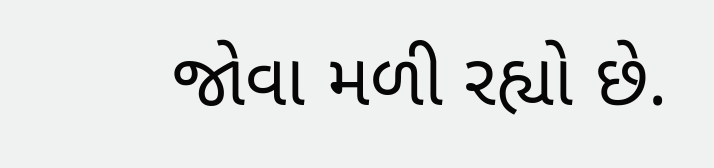જોવા મળી રહ્યો છે.